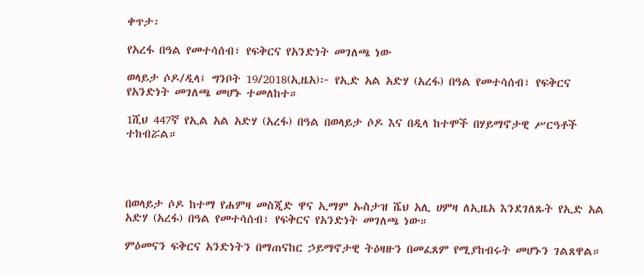ቀጥታ፡

የአረፋ በዓል የመተሳሰብ፣ የፍቅርና የአንድነት መገለጫ ነው

ወላይታ ሶዶ/ዲላ፤ ግንቦት 19/2018(ኢዜአ)፦ የኢድ አል አድሃ (አረፋ) በዓል የመተሳሰብ፣ የፍቅርና የአንድነት መገለጫ መሆኑ ተመለከተ።

1ሺህ 447ኛ የኢል አል አድሃ (አረፋ) በዓል በወላይታ ሶዶ እና በዲላ ከተሞች በሃይማኖታዊ ሥርዓቶች ተከብሯል።




በወላይታ ሶዶ ከተማ የሐምዛ መስጂድ ዋና ኢማም ኡስታዝ ሼህ አሊ ሀምዛ ለኢዜአ እንደገለጹት የኢድ አል አድሃ (አረፋ) በዓል የመተሳሰብ፣ የፍቅርና የአንድነት መገለጫ ነው።

ምዕመናን ፍቅርና አንድነትን በማጠናከር ኃይማኖታዊ ትዕዛዙን በመፈጸም የሚያከብሩት መሆኑን ገልጸዋል።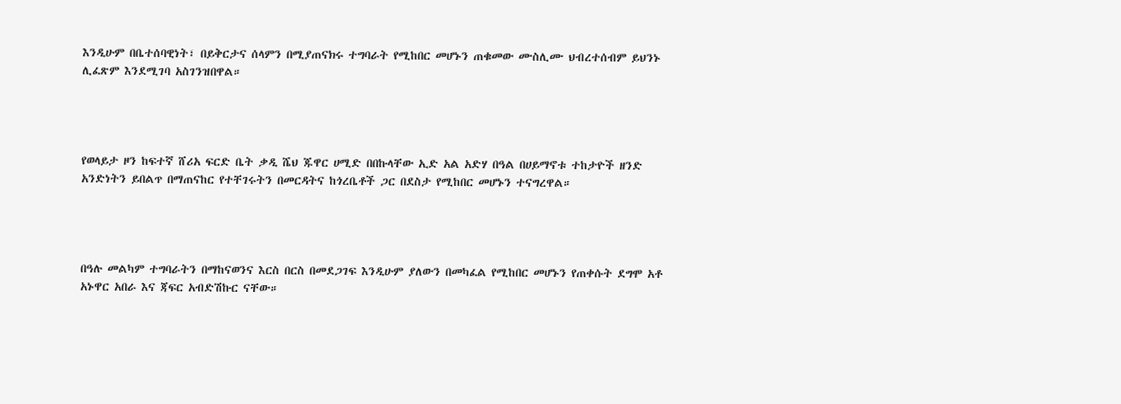እንዲሁም በቤተሰባዊነት፣ በይቅርታና ሰላምን በሚያጠናክሩ ተግባራት የሚከበር መሆኑን ጠቁመው ሙስሊሙ ህብረተሰብም ይህንኑ ሊፈጽም እንደሚገባ አስገንዝበዋል።




የወላይታ ዞን ከፍተኛ ሸሪአ ፍርድ ቤት ቃዲ ሼህ ጁዋር ሀሚድ በበኩላቸው ኢድ አል አድሃ በዓል በሀይማኖቱ ተከታዮች ዘንድ አንድነትን ይበልጥ በማጠናከር የተቸገሩትን በመርዳትና ከጎረቤቶች ጋር በደስታ የሚከበር መሆኑን ተናግረዋል።




በዓሉ መልካም ተግባራትን በማከናወንና እርስ በርስ በመደጋገፍ እንዲሁም ያለውን በመካፈል የሚከበር መሆኑን የጠቀሱት ደግሞ አቶ አኑዋር አበራ እና ጃፍር አብድሽኩር ናቸው።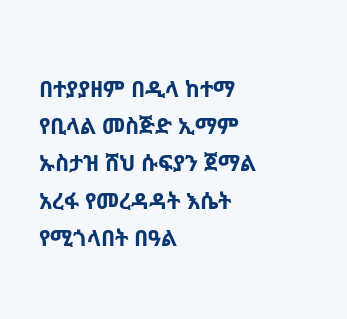በተያያዘም በዲላ ከተማ የቢላል መስጅድ ኢማም ኡስታዝ ሸህ ሱፍያን ጀማል አረፋ የመረዳዳት እሴት የሚጎላበት በዓል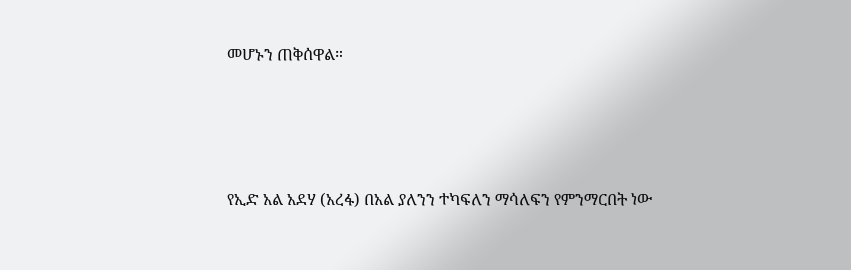መሆኑን ጠቅሰዋል።




የኢድ አል አደሃ (አረፋ) በአል ያለንን ተካፍለን ማሳለፍን የምንማርበት ነው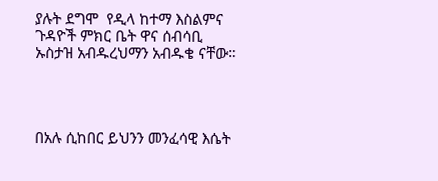ያሉት ደግሞ  የዲላ ከተማ እስልምና ጉዳዮች ምክር ቤት ዋና ሰብሳቢ ኡስታዝ አብዱረህማን አብዱቄ ናቸው።




በአሉ ሲከበር ይህንን መንፈሳዊ እሴት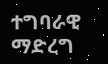ተግባራዊ ማድረግ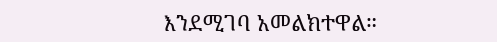እንደሚገባ አመልክተዋል።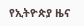የኢትዮጵያ ዜና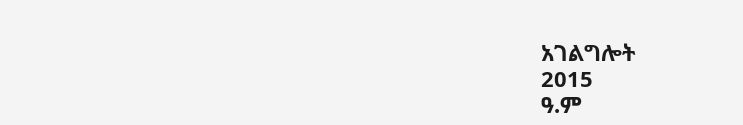አገልግሎት
2015
ዓ.ም